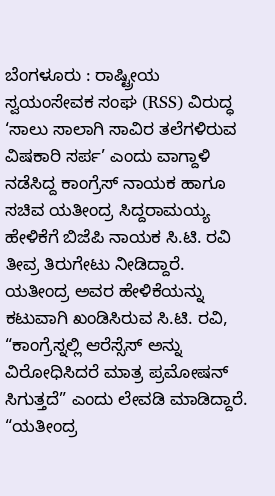ಬೆಂಗಳೂರು : ರಾಷ್ಟ್ರೀಯ ಸ್ವಯಂಸೇವಕ ಸಂಘ (RSS) ವಿರುದ್ಧ ‘ಸಾಲು ಸಾಲಾಗಿ ಸಾವಿರ ತಲೆಗಳಿರುವ ವಿಷಕಾರಿ ಸರ್ಪ’ ಎಂದು ವಾಗ್ದಾಳಿ ನಡೆಸಿದ್ದ ಕಾಂಗ್ರೆಸ್ ನಾಯಕ ಹಾಗೂ ಸಚಿವ ಯತೀಂದ್ರ ಸಿದ್ದರಾಮಯ್ಯ ಹೇಳಿಕೆಗೆ ಬಿಜೆಪಿ ನಾಯಕ ಸಿ.ಟಿ. ರವಿ ತೀವ್ರ ತಿರುಗೇಟು ನೀಡಿದ್ದಾರೆ. ಯತೀಂದ್ರ ಅವರ ಹೇಳಿಕೆಯನ್ನು ಕಟುವಾಗಿ ಖಂಡಿಸಿರುವ ಸಿ.ಟಿ. ರವಿ, “ಕಾಂಗ್ರೆಸ್ನಲ್ಲಿ ಆರೆಸ್ಸೆಸ್ ಅನ್ನು ವಿರೋಧಿಸಿದರೆ ಮಾತ್ರ ಪ್ರಮೋಷನ್ ಸಿಗುತ್ತದೆ” ಎಂದು ಲೇವಡಿ ಮಾಡಿದ್ದಾರೆ.
“ಯತೀಂದ್ರ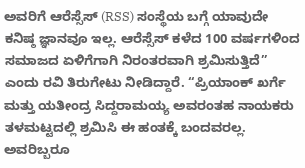ಅವರಿಗೆ ಆರೆಸ್ಸೆಸ್ (RSS) ಸಂಸ್ಥೆಯ ಬಗ್ಗೆ ಯಾವುದೇ ಕನಿಷ್ಠ ಜ್ಞಾನವೂ ಇಲ್ಲ. ಆರೆಸ್ಸೆಸ್ ಕಳೆದ 100 ವರ್ಷಗಳಿಂದ ಸಮಾಜದ ಏಳಿಗೆಗಾಗಿ ನಿರಂತರವಾಗಿ ಶ್ರಮಿಸುತ್ತಿದೆ” ಎಂದು ರವಿ ತಿರುಗೇಟು ನೀಡಿದ್ದಾರೆ. “ಪ್ರಿಯಾಂಕ್ ಖರ್ಗೆ ಮತ್ತು ಯತೀಂದ್ರ ಸಿದ್ದರಾಮಯ್ಯ ಅವರಂತಹ ನಾಯಕರು ತಳಮಟ್ಟದಲ್ಲಿ ಶ್ರಮಿಸಿ ಈ ಹಂತಕ್ಕೆ ಬಂದವರಲ್ಲ. ಅವರಿಬ್ಬರೂ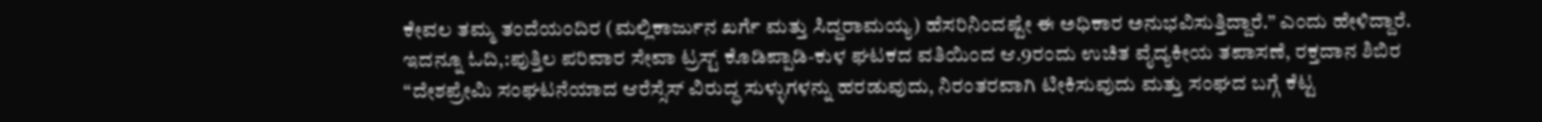ಕೇವಲ ತಮ್ಮ ತಂದೆಯಂದಿರ (ಮಲ್ಲಿಕಾರ್ಜುನ ಖರ್ಗೆ ಮತ್ತು ಸಿದ್ದರಾಮಯ್ಯ) ಹೆಸರಿನಿಂದಷ್ಟೇ ಈ ಅಧಿಕಾರ ಅನುಭವಿಸುತ್ತಿದ್ದಾರೆ.” ಎಂದು ಹೇಳಿದ್ದಾರೆ.
ಇದನ್ನೂ ಓದಿ,:ಪುತ್ತಿಲ ಪರಿವಾರ ಸೇವಾ ಟ್ರಸ್ಟ್ ಕೊಡಿಪ್ಪಾಡಿ-ಕುಳ ಘಟಕದ ವತಿಯಿಂದ ಆ.9ರಂದು ಉಚಿತ ವೈದ್ಯಕೀಯ ತಪಾಸಣೆ, ರಕ್ತದಾನ ಶಿಬಿರ
“ದೇಶಪ್ರೇಮಿ ಸಂಘಟನೆಯಾದ ಆರೆಸ್ಸೆಸ್ ವಿರುದ್ಧ ಸುಳ್ಳುಗಳನ್ನು ಹರಡುವುದು, ನಿರಂತರವಾಗಿ ಟೀಕಿಸುವುದು ಮತ್ತು ಸಂಘದ ಬಗ್ಗೆ ಕೆಟ್ಟ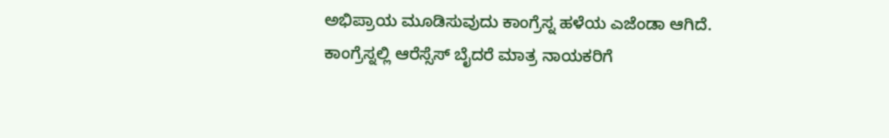ಅಭಿಪ್ರಾಯ ಮೂಡಿಸುವುದು ಕಾಂಗ್ರೆಸ್ನ ಹಳೆಯ ಎಜೆಂಡಾ ಆಗಿದೆ. ಕಾಂಗ್ರೆಸ್ನಲ್ಲಿ ಆರೆಸ್ಸೆಸ್ ಬೈದರೆ ಮಾತ್ರ ನಾಯಕರಿಗೆ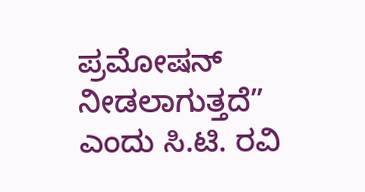ಪ್ರಮೋಷನ್ ನೀಡಲಾಗುತ್ತದೆ” ಎಂದು ಸಿ.ಟಿ. ರವಿ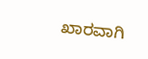ಖಾರವಾಗಿ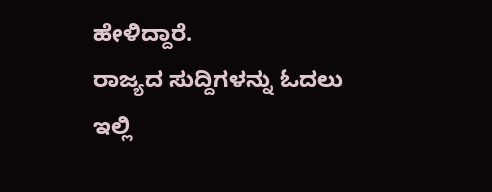ಹೇಳಿದ್ದಾರೆ.
ರಾಜ್ಯದ ಸುದ್ದಿಗಳನ್ನು ಓದಲು ಇಲ್ಲಿ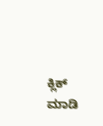ಕ್ಲಿಕ್ ಮಾಡಿ